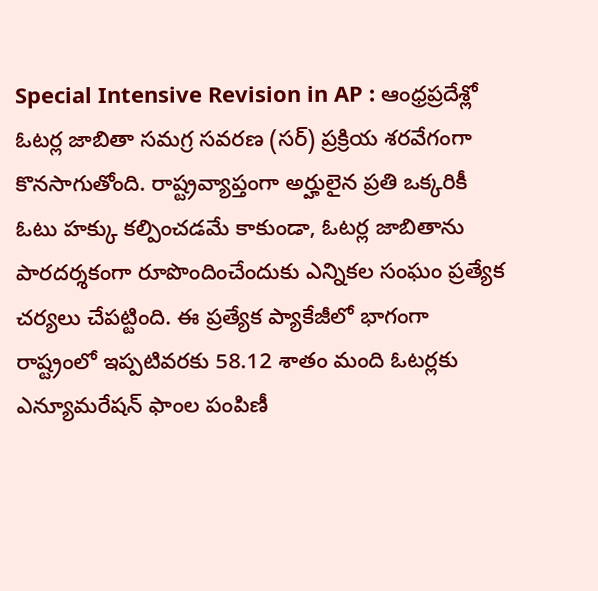Special Intensive Revision in AP : ఆంధ్రప్రదేశ్లో ఓటర్ల జాబితా సమగ్ర సవరణ (సర్) ప్రక్రియ శరవేగంగా కొనసాగుతోంది. రాష్ట్రవ్యాప్తంగా అర్హులైన ప్రతి ఒక్కరికీ ఓటు హక్కు కల్పించడమే కాకుండా, ఓటర్ల జాబితాను పారదర్శకంగా రూపొందించేందుకు ఎన్నికల సంఘం ప్రత్యేక చర్యలు చేపట్టింది. ఈ ప్రత్యేక ప్యాకేజీలో భాగంగా రాష్ట్రంలో ఇప్పటివరకు 58.12 శాతం మంది ఓటర్లకు ఎన్యూమరేషన్ ఫాంల పంపిణీ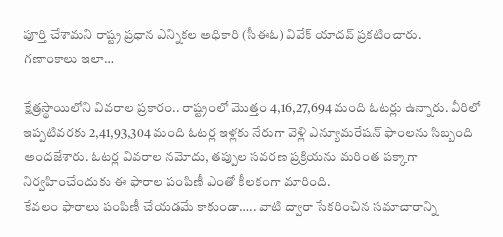పూర్తి చేశామని రాష్ట్ర ప్రధాన ఎన్నికల అధికారి (సీఈఓ) వివేక్ యాదవ్ ప్రకటించారు.
గణాంకాలు ఇలా…

క్షేత్రస్థాయిలోని వివరాల ప్రకారం.. రాష్ట్రంలో మొత్తం 4,16,27,694 మంది ఓటర్లు ఉన్నారు. వీరిలో ఇప్పటివరకు 2,41,93,304 మంది ఓటర్ల ఇళ్లకు నేరుగా వెళ్లి ఎన్యూమరేషన్ ఫాంలను సిబ్బంది అందజేశారు. ఓటర్ల వివరాల నమోదు, తప్పుల సవరణ ప్రక్రియను మరింత పక్కాగా నిర్వహించేందుకు ఈ ఫారాల పంపిణీ ఎంతో కీలకంగా మారింది.
కేవలం ఫారాలు పంపిణీ చేయడమే కాకుండా….. వాటి ద్వారా సేకరించిన సమాచారాన్ని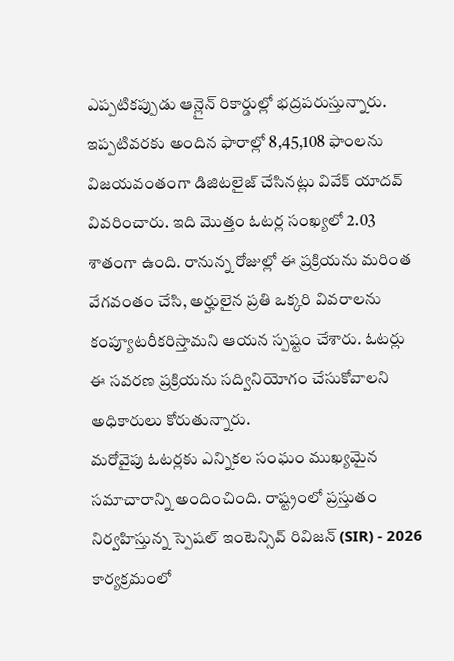ఎప్పటికప్పుడు ఆన్లైన్ రికార్డుల్లో భద్రపరుస్తున్నారు. ఇప్పటివరకు అందిన ఫారాల్లో 8,45,108 ఫాంలను విజయవంతంగా డిజిటలైజ్ చేసినట్లు వివేక్ యాదవ్ వివరించారు. ఇది మొత్తం ఓటర్ల సంఖ్యలో 2.03 శాతంగా ఉంది. రానున్న రోజుల్లో ఈ ప్రక్రియను మరింత వేగవంతం చేసి, అర్హులైన ప్రతి ఒక్కరి వివరాలను కంప్యూటరీకరిస్తామని ఆయన స్పష్టం చేశారు. ఓటర్లు ఈ సవరణ ప్రక్రియను సద్వినియోగం చేసుకోవాలని అధికారులు కోరుతున్నారు.
మరోవైపు ఓటర్లకు ఎన్నికల సంఘం ముఖ్యమైన సమాచారాన్ని అందించింది. రాష్ట్రంలో ప్రస్తుతం నిర్వహిస్తున్న స్పెషల్ ఇంటెన్సివ్ రివిజన్ (SIR) - 2026 కార్యక్రమంలో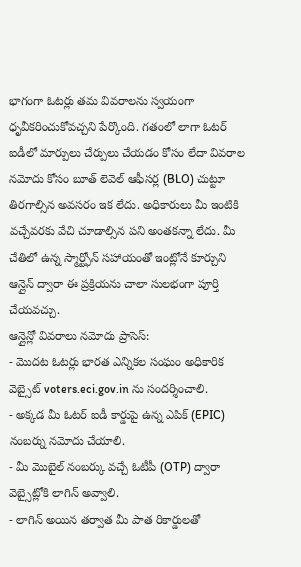భాగంగా ఓటర్లు తమ వివరాలను స్వయంగా ధృవీకరించుకోవచ్చని పేర్కొంది. గతంలో లాగా ఓటర్ ఐడీలో మార్పులు చేర్పులు చేయడం కోసం లేదా వివరాల నమోదు కోసం బూత్ లెవెల్ ఆఫీసర్ల (BLO) చుట్టూ తిరగాల్సిన అవసరం ఇక లేదు. అధికారులు మీ ఇంటికి వచ్చేవరకు వేచి చూడాల్సిన పని అంతకన్నా లేదు. మీ చేతిలో ఉన్న స్మార్ట్ఫోన్ సహాయంతో ఇంట్లోనే కూర్చుని ఆన్లైన్ ద్వారా ఈ ప్రక్రియను చాలా సులభంగా పూర్తి చేయవచ్చు.
ఆన్లైన్లో వివరాలు నమోదు ప్రాసెస్:
- మొదట ఓటర్లు భారత ఎన్నికల సంఘం అధికారిక వెబ్సైట్ voters.eci.gov.in ను సందర్శించాలి.
- అక్కడ మీ ఓటర్ ఐడీ కార్డుపై ఉన్న ఎపిక్ (EPIC) నంబర్ను నమోదు చేయాలి.
- మీ మొబైల్ నంబర్కు వచ్చే ఓటీపీ (OTP) ద్వారా వెబ్సైట్లోకి లాగిన్ అవ్వాలి.
- లాగిన్ అయిన తర్వాత మీ పాత రికార్డులతో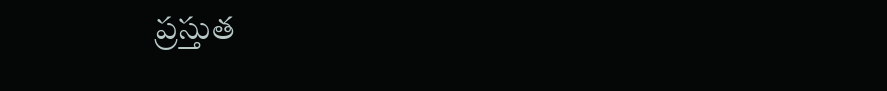ప్రస్తుత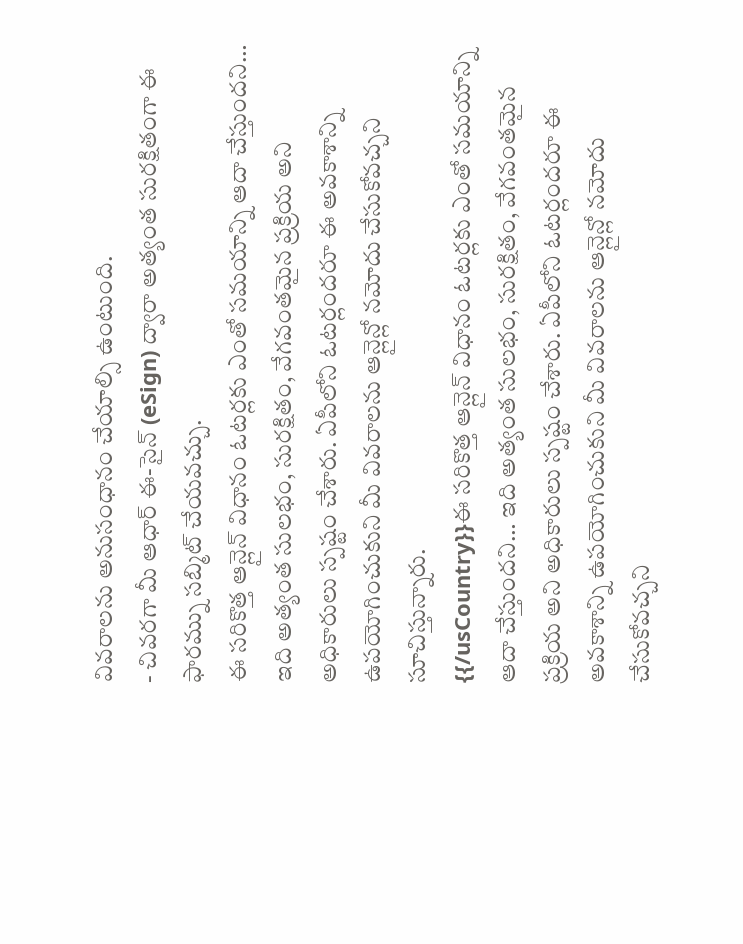వివరాలను అనుసంధానం చేయాల్సి ఉంటుంది.
- చివరగా మీ ఆధార్ ఈ-సైన్ (eSign) ద్వారా అత్యంత సురక్షితంగా ఈ ఫారమ్ను సబ్మిట్ చేయవచ్చు.
ఈ సరికొత్త ఆన్లైన్ విధానం ఓటర్లకు ఎంతో సమయాన్ని ఆదా చేస్తుందని… ఇది అత్యంత సులభం, సురక్షితం, వేగవంతమైన ప్రక్రియ అని అధికారులు స్పష్టం చేశారు. ఏపీలోని ఓటర్లందరూ ఈ అవకాశాన్ని ఉపయోగించుకుని మీ వివరాలను ఆన్లైన్లో నమోదు చేసుకోవచ్చని సూచిస్తున్నారు.
{{/usCountry}}ఈ సరికొత్త ఆన్లైన్ విధానం ఓటర్లకు ఎంతో సమయాన్ని ఆదా చేస్తుందని… ఇది అత్యంత సులభం, సురక్షితం, వేగవంతమైన ప్రక్రియ అని అధికారులు స్పష్టం చేశారు. ఏపీలోని ఓటర్లందరూ ఈ అవకాశాన్ని ఉపయోగించుకుని మీ వివరాలను ఆన్లైన్లో నమోదు చేసుకోవచ్చని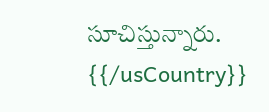సూచిస్తున్నారు.
{{/usCountry}}